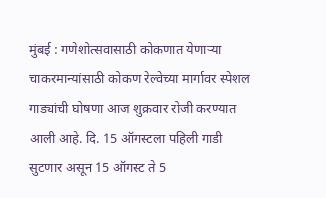मुंबई : गणेशोत्सवासाठी कोकणात येणाऱ्या चाकरमान्यांसाठी कोकण रेल्वेच्या मार्गावर स्पेशल गाड्यांची घोषणा आज शुक्रवार रोजी करण्यात आली आहे. दि. 15 ऑगस्टला पहिली गाडी सुटणार असून 15 ऑगस्ट ते 5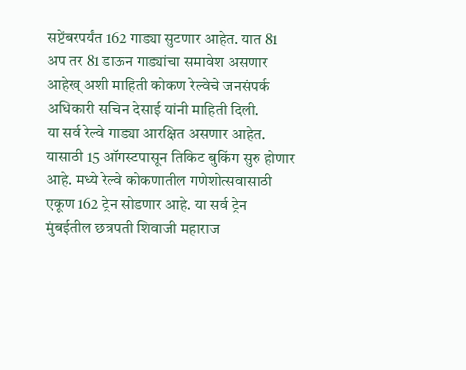सप्टेंबरपर्यंत 162 गाड्या सुटणार आहेत. यात 81 अप तर 81 डाऊन गाड्यांचा समावेश असणार आहेख् अशी माहिती कोकण रेल्वेचे जनसंपर्क अधिकारी सचिन देसाई यांनी माहिती दिली.
या सर्व रेल्वे गाड्या आरक्षित असणार आहेत. यासाठी 15 ऑगस्टपासून तिकिट बुकिंग सुरु होणार आहे. मध्ये रेल्वे कोकणातील गणेशोत्सवासाठी एकूण 162 ट्रेन सोडणार आहे. या सर्व ट्रेन मुंबईतील छत्रपती शिवाजी महाराज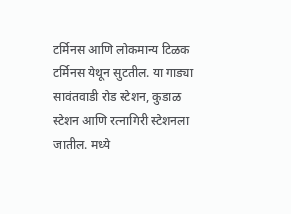टर्मिनस आणि लोकमान्य टिळक टर्मिनस येथून सुटतील. या गाड्या सावंतवाडी रोड स्टेशन, कुडाळ स्टेशन आणि रत्नागिरी स्टेशनला जातील. मध्ये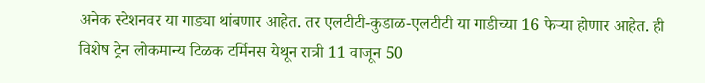अनेक स्टेशनवर या गाड्या थांबणार आहेत. तर एलटीटी-कुडाळ-एलटीटी या गाडीच्या 16 फेऱ्या होणार आहेत. ही विशेष ट्रेन लोकमान्य टिळक टर्मिनस येथून रात्री 11 वाजून 50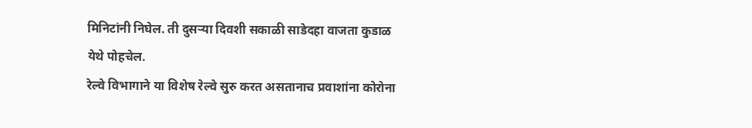मिनिटांनी निघेल. ती दुसऱ्या दिवशी सकाळी साडेदहा वाजता कुडाळ येथे पोहचेल.
रेल्वे विभागाने या विशेष रेल्वे सुरु करत असतानाच प्रवाशांना कोरोना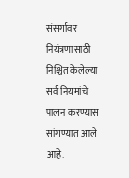संसर्गावर नियंत्रणासाठी निश्चित केलेल्या सर्व नियमांचे पालन करण्यास सांगण्यात आले आहे.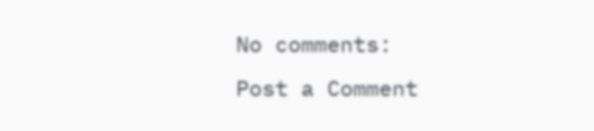No comments:
Post a Comment